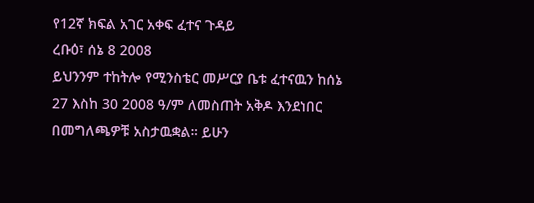የ12ኛ ክፍል አገር አቀፍ ፈተና ጉዳይ
ረቡዕ፣ ሰኔ 8 2008
ይህንንም ተከትሎ የሚንስቴር መሥርያ ቤቱ ፈተናዉን ከሰኔ 27 እስከ 30 2008 ዓ/ም ለመስጠት አቅዶ እንደነበር በመግለጫዎቹ አስታዉቋል። ይሁን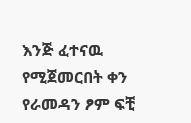እንጅ ፈተናዉ የሚጀመርበት ቀን የራመዳን ፆም ፍቺ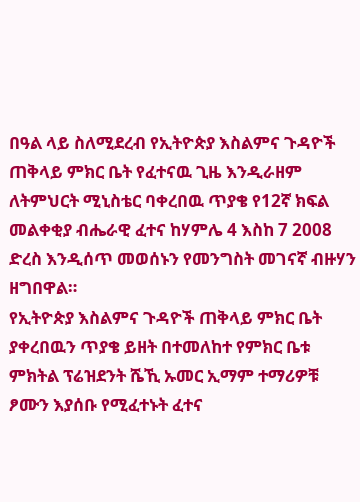በዓል ላይ ስለሚደረብ የኢትዮጵያ እስልምና ጉዳዮች ጠቅላይ ምክር ቤት የፈተናዉ ጊዜ እንዲራዘም ለትምህርት ሚኒስቴር ባቀረበዉ ጥያቄ የ12ኛ ክፍል መልቀቂያ ብሔራዊ ፈተና ከሃምሌ 4 እስከ 7 2008 ድረስ እንዲሰጥ መወሰኑን የመንግስት መገናኛ ብዙሃን ዘግበዋል።
የኢትዮጵያ እስልምና ጉዳዮች ጠቅላይ ምክር ቤት ያቀረበዉን ጥያቄ ይዘት በተመለከተ የምክር ቤቱ ምክትል ፕሬዝደንት ሼኺ ኡመር ኢማም ተማሪዎቹ ፆሙን እያሰቡ የሚፈተኑት ፈተና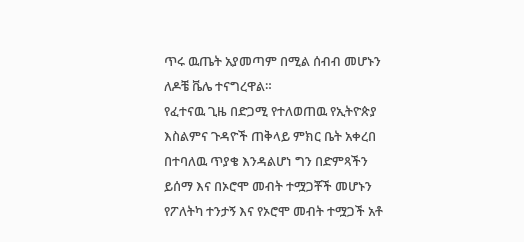ጥሩ ዉጤት አያመጣም በሚል ሰብብ መሆኑን ለዶቼ ቬሌ ተናግረዋል።
የፈተናዉ ጊዜ በድጋሚ የተለወጠዉ የኢትዮጵያ እስልምና ጉዳዮች ጠቅላይ ምክር ቤት አቀረበ በተባለዉ ጥያቄ እንዳልሆነ ግን በድምጻችን ይሰማ እና በኦሮሞ መብት ተሟጋቾች መሆኑን የፖለትካ ተንታኝ እና የኦሮሞ መብት ተሟጋች አቶ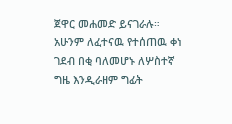ጀዋር መሐመድ ይናገራሉ።
አሁንም ለፈተናዉ የተሰጠዉ ቀነ ገደብ በቂ ባለመሆኑ ለሦስተኛ ግዜ እንዲራዘም ግፊት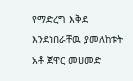የማድረግ እቅደ እንደነበራቸዉ ያመለከቱት አቶ ጀዋር መሀመድ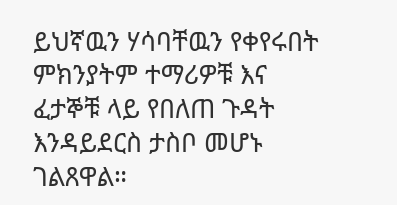ይህኛዉን ሃሳባቸዉን የቀየሩበት ምክንያትም ተማሪዎቹ እና ፈታኞቹ ላይ የበለጠ ጉዳት እንዳይደርስ ታስቦ መሆኑ ገልጸዋል።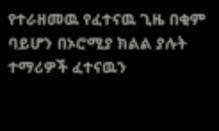የተራዘመዉ የፈተናዉ ጊዜ በቂም ባይሆን በኦሮሚያ ክልል ያሉት ተማሪዎች ፈተናዉን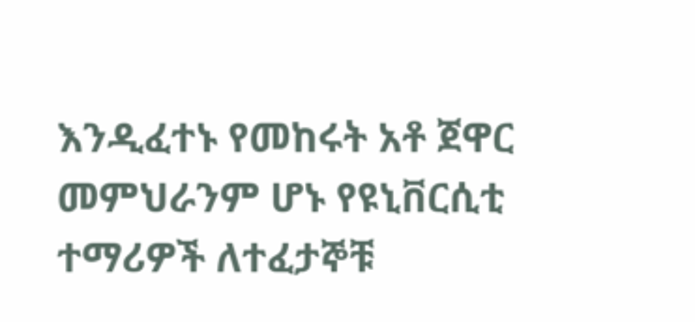እንዲፈተኑ የመከሩት አቶ ጀዋር መምህራንም ሆኑ የዩኒቨርሲቲ ተማሪዎች ለተፈታኞቹ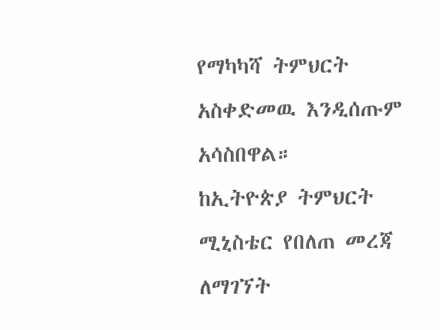የማካካሻ ትምህርት አስቀድመዉ እንዲሰጡም አሳስበዋል።
ከኢትዮጵያ ትምህርት ሚኒስቴር የበለጠ መረጃ ለማገኘት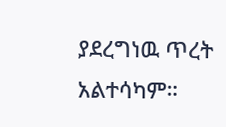ያደረግነዉ ጥረት አልተሳካም።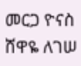መርጋ ዮናስ
ሸዋዬ ለገሠ